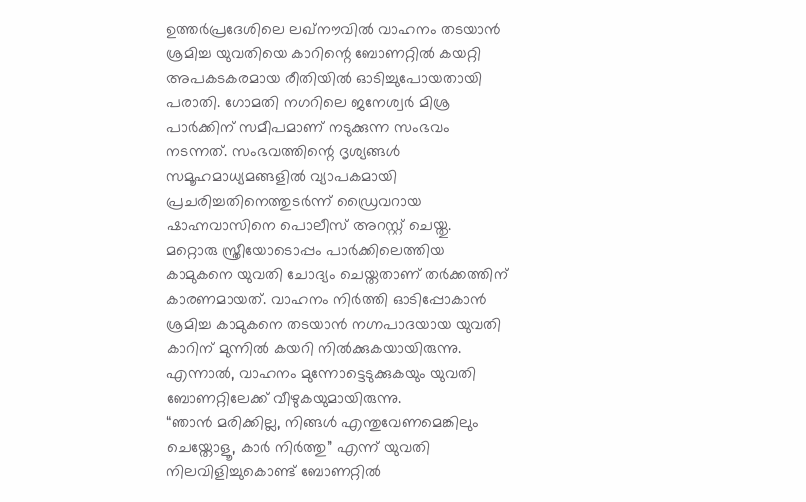ഉത്തർപ്രദേശിലെ ലഖ്നൗവിൽ വാഹനം തടയാൻ ശ്രമിച്ച യുവതിയെ കാറിന്റെ ബോണറ്റിൽ കയറ്റി അപകടകരമായ രീതിയിൽ ഓടിച്ചുപോയതായി പരാതി. ഗോമതി നഗറിലെ ജനേശ്വർ മിശ്ര പാർക്കിന് സമീപമാണ് നടുക്കുന്ന സംഭവം നടന്നത്. സംഭവത്തിന്റെ ദൃശ്യങ്ങൾ സമൂഹമാധ്യമങ്ങളിൽ വ്യാപകമായി പ്രചരിച്ചതിനെത്തുടർന്ന് ഡ്രൈവറായ ഷാഹ്നവാസിനെ പൊലീസ് അറസ്റ്റ് ചെയ്തു.
മറ്റൊരു സ്ത്രീയോടൊപ്പം പാർക്കിലെത്തിയ കാമുകനെ യുവതി ചോദ്യം ചെയ്തതാണ് തർക്കത്തിന് കാരണമായത്. വാഹനം നിർത്തി ഓടിപ്പോകാൻ ശ്രമിച്ച കാമുകനെ തടയാൻ നഗ്നപാദയായ യുവതി കാറിന് മുന്നിൽ കയറി നിൽക്കുകയായിരുന്നു. എന്നാൽ, വാഹനം മുന്നോട്ടെടുക്കുകയും യുവതി ബോണറ്റിലേക്ക് വീഴുകയുമായിരുന്നു.
“ഞാൻ മരിക്കില്ല, നിങ്ങൾ എന്തുവേണമെങ്കിലും ചെയ്തോളൂ, കാർ നിർത്തു” എന്ന് യുവതി നിലവിളിച്ചുകൊണ്ട് ബോണറ്റിൽ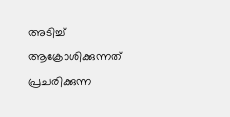അടിച്ച് ആക്രോശിക്കുന്നത് പ്രചരിക്കുന്ന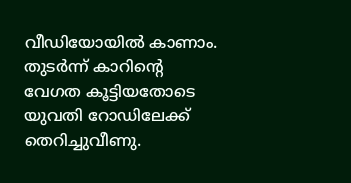വീഡിയോയിൽ കാണാം. തുടർന്ന് കാറിന്റെ വേഗത കൂട്ടിയതോടെ യുവതി റോഡിലേക്ക് തെറിച്ചുവീണു.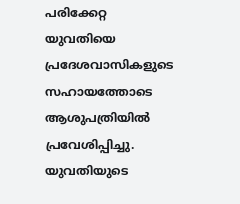പരിക്കേറ്റ യുവതിയെ പ്രദേശവാസികളുടെ സഹായത്തോടെ ആശുപത്രിയിൽ പ്രവേശിപ്പിച്ചു. യുവതിയുടെ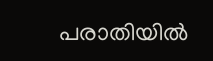പരാതിയിൽ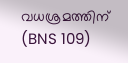വധശ്രമത്തിന് (BNS 109)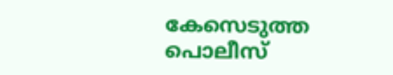കേസെടുത്ത പൊലീസ്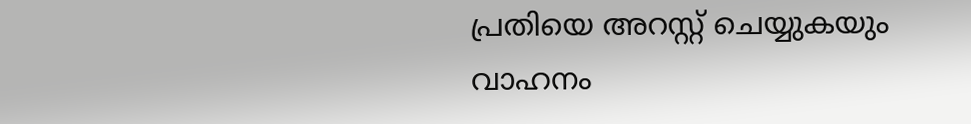പ്രതിയെ അറസ്റ്റ് ചെയ്യുകയും വാഹനം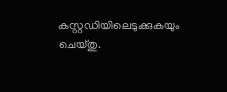കസ്റ്റഡിയിലെടുക്കുകയും ചെയ്തു.